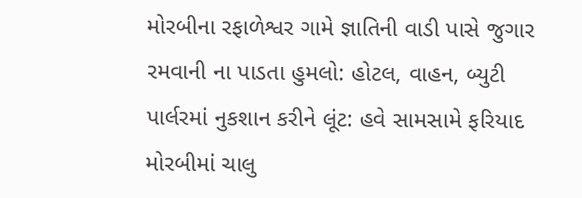મોરબીના રફાળેશ્વર ગામે જ્ઞાતિની વાડી પાસે જુગાર રમવાની ના પાડતા હુમલો: હોટલ, વાહન, બ્યુટી પાર્લરમાં નુકશાન કરીને લૂંટ: હવે સામસામે ફરિયાદ મોરબીમાં ચાલુ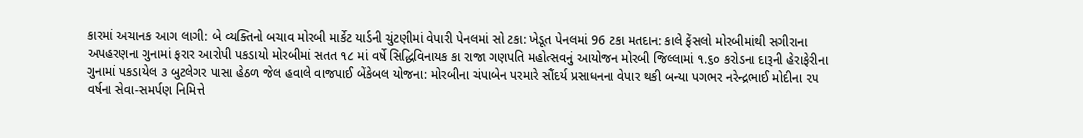કારમાં અચાનક આગ લાગી: બે વ્યક્તિનો બચાવ મોરબી માર્કેટ યાર્ડની ચુંટણીમાં વેપારી પેનલમાં સો ટકા: ખેડૂત પેનલમાં 96 ટકા મતદાન: કાલે ફેંસલો મોરબીમાંથી સગીરાના અપહરણના ગુનામાં ફરાર આરોપી પકડાયો મોરબીમાં સતત ૧૮ માં વર્ષે સિદ્ધિવિનાયક કા રાજા ગણપતિ મહોત્સવનું આયોજન મોરબી જિલ્લામાં ૧.૬૦ કરોડના દારૂની હેરાફેરીના ગુનામાં પકડાયેલ ૩ બુટલેગર પાસા હેઠળ જેલ હવાલે વાજપાઈ બેંકેબલ યોજના: મોરબીના ચંપાબેન પરમારે સૌંદર્ય પ્રસાધનના વેપાર થકી બન્યા પગભર નરેન્દ્રભાઈ મોદીના ૨૫ વર્ષના સેવા-સમર્પણ નિમિત્તે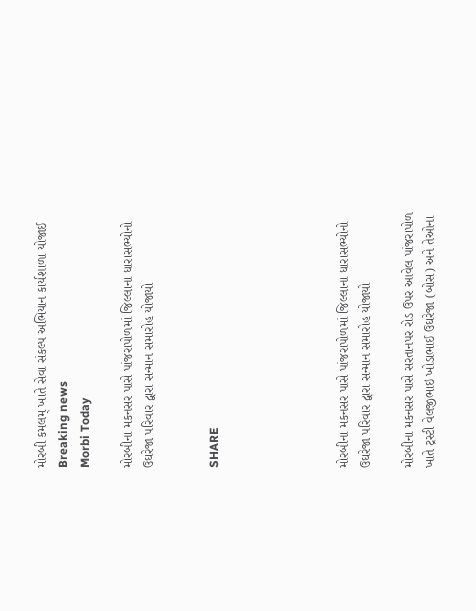મોરબી કમલમ્ ખાતે સેવા સંકલ્પ અભિયાન કાર્યશાળા યોજાઈ
Breaking news
Morbi Today

મોરબીના મકનસર પાસે પાંજરાપોળમાં જિલ્લાના ધારાસભ્યોનો ઉઘરેજા પરિવાર દ્વારા સન્માન સમારોહ યોજાયો


SHARE





મોરબીના મકનસર પાસે પાંજરાપોળમાં જિલ્લાના ધારાસભ્યોનો ઉઘરેજા પરિવાર દ્વારા સન્માન સમારોહ યોજાયો

મોરબીના મકનસર પાસે સરતાનપર રોડ ઉપર આવેલ પાંજરાપોળ ખાતે ટ્રસ્ટી વેલજીભાઇ ખોડાભાઈ ઉઘરેજા (બોસ) અને તેઓના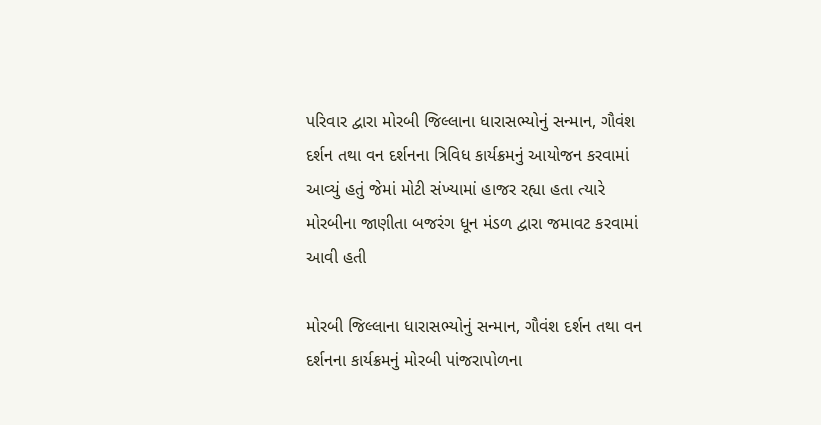પરિવાર દ્વારા મોરબી જિલ્લાના ધારાસભ્યોનું સન્માન, ગૌવંશ દર્શન તથા વન દર્શનના ત્રિવિધ કાર્યક્રમનું આયોજન કરવામાં આવ્યું હતું જેમાં મોટી સંખ્યામાં હાજર રહ્યા હતા ત્યારે મોરબીના જાણીતા બજરંગ ધૂન મંડળ દ્વારા જમાવટ કરવામાં આવી હતી

મોરબી જિલ્લાના ધારાસભ્યોનું સન્માન, ગૌવંશ દર્શન તથા વન દર્શનના કાર્યક્રમનું મોરબી પાંજરાપોળના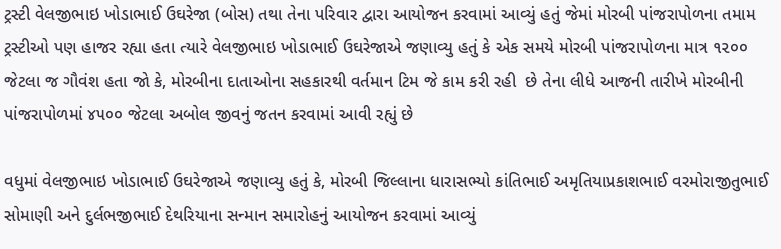ટ્રસ્ટી વેલજીભાઇ ખોડાભાઈ ઉઘરેજા (બોસ) તથા તેના પરિવાર દ્વારા આયોજન કરવામાં આવ્યું હતું જેમાં મોરબી પાંજરાપોળના તમામ ટ્રસ્ટીઓ પણ હાજર રહ્યા હતા ત્યારે વેલજીભાઇ ખોડાભાઈ ઉઘરેજાએ જણાવ્યુ હતું કે એક સમયે મોરબી પાંજરાપોળના માત્ર ૧૨૦૦ જેટલા જ ગૌવંશ હતા જો કે, મોરબીના દાતાઓના સહકારથી વર્તમાન ટિમ જે કામ કરી રહી  છે તેના લીધે આજની તારીખે મોરબીની પાંજરાપોળમાં ૪૫૦૦ જેટલા અબોલ જીવનું જતન કરવામાં આવી રહ્યું છે

વધુમાં વેલજીભાઇ ખોડાભાઈ ઉઘરેજાએ જણાવ્યુ હતું કે, મોરબી જિલ્લાના ધારાસભ્યો કાંતિભાઈ અમૃતિયાપ્રકાશભાઈ વરમોરાજીતુભાઈ સોમાણી અને દુર્લભજીભાઈ દેથરિયાના સન્માન સમારોહનું આયોજન કરવામાં આવ્યું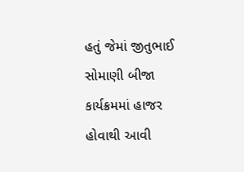હતું જેમાં જીતુભાઈ સોમાણી બીજા કાર્યક્રમમાં હાજર હોવાથી આવી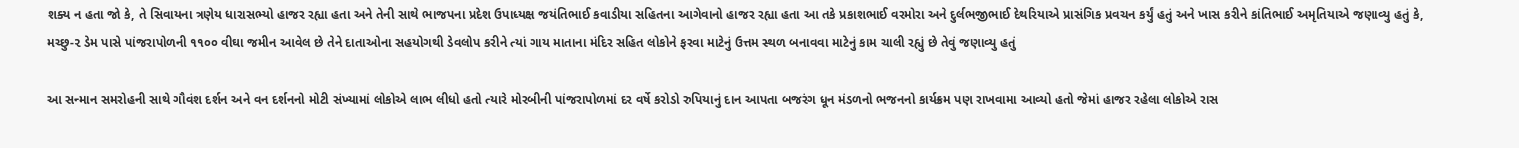શક્ય ન હતા જો કે, તે સિવાયના ત્રણેય ધારાસભ્યો હાજર રહ્યા હતા અને તેની સાથે ભાજપના પ્રદેશ ઉપાધ્યક્ષ જયંતિભાઈ કવાડીયા સહિતના આગેવાનો હાજર રહ્યા હતા આ તકે પ્રકાશભાઈ વરમોરા અને દુર્લભજીભાઈ દેથરિયાએ પ્રાસંગિક પ્રવચન કર્યું હતું અને ખાસ કરીને કાંતિભાઈ અમૃતિયાએ જણાવ્યુ હતું કે, મચ્છુ-૨ ડેમ પાસે પાંજરાપોળની ૧૧૦૦ વીઘા જમીન આવેલ છે તેને દાતાઓના સહયોગથી ડેવલોપ કરીને ત્યાં ગાય માતાના મંદિર સહિત લોકોને ફરવા માટેનું ઉત્તમ સ્થળ બનાવવા માટેનું કામ ચાલી રહ્યું છે તેવું જણાવ્યુ હતું

આ સન્માન સમરોહની સાથે ગૌવંશ દર્શન અને વન દર્શનનો મોટી સંખ્યામાં લોકોએ લાભ લીધો હતો ત્યારે મોરબીની પાંજરાપોળમાં દર વર્ષે કરોડો રુપિયાનું દાન આપતા બજરંગ ધૂન મંડળનો ભજનનો કાર્યક્રમ પણ રાખવામા આવ્યો હતો જેમાં હાજર રહેલા લોકોએ રાસ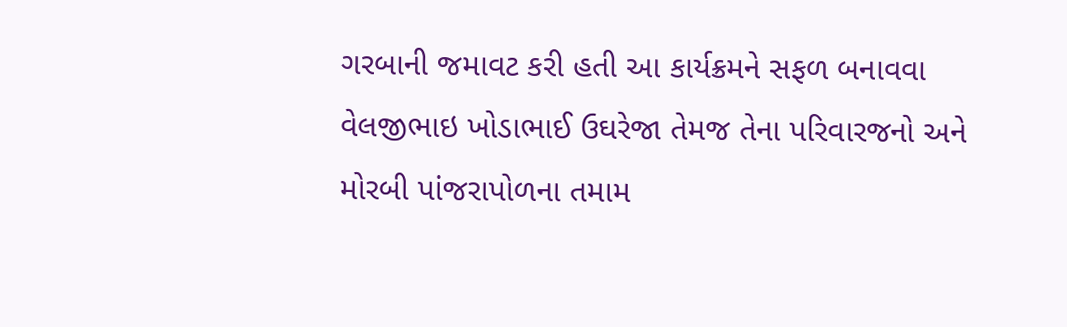ગરબાની જમાવટ કરી હતી આ કાર્યક્રમને સફળ બનાવવા વેલજીભાઇ ખોડાભાઈ ઉઘરેજા તેમજ તેના પરિવારજનો અને મોરબી પાંજરાપોળના તમામ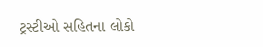ટ્રસ્ટીઓ સહિતના લોકો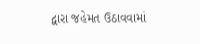દ્વારા જહેમત ઉઠાવવામાં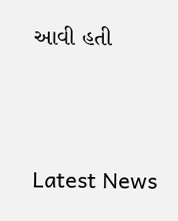આવી હતી




Latest News